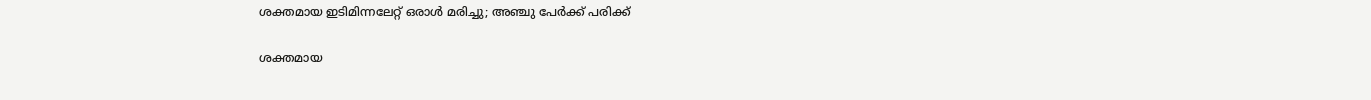ശക്തമായ ഇടിമിന്നലേറ്റ് ഒരാൾ മരിച്ചു; അഞ്ചു പേർക്ക് പരിക്ക്

ശക്തമായ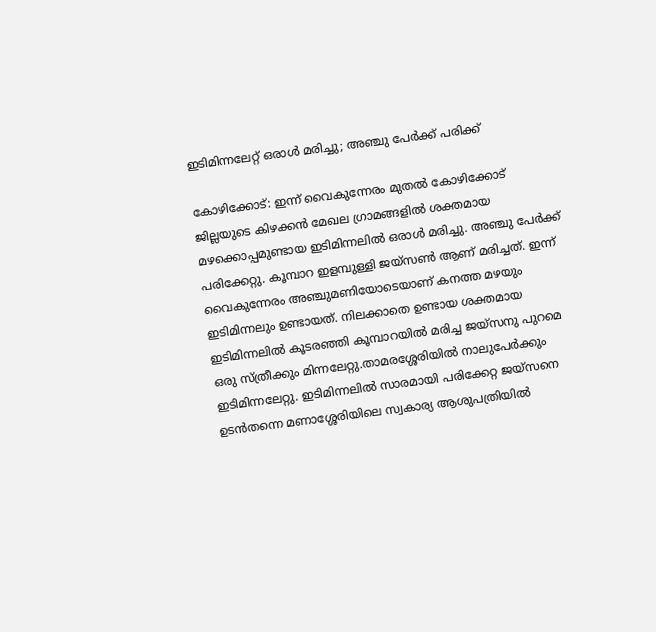ഇടിമിന്നലേറ്റ് ഒരാൾ മരിച്ചു; അഞ്ചു പേർക്ക് പരിക്ക്

കോഴിക്കോട്: ഇന്ന് വൈകുന്നേരം മുതൽ കോഴിക്കോട് ജില്ലയുടെ കിഴക്കൻ മേഖല ഗ്രാമങ്ങളിൽ ശക്തമായ മഴക്കൊപ്പമുണ്ടായ ഇടിമിന്നലിൽ ഒരാൾ മരിച്ചു. അഞ്ചു പേർക്ക് പരിക്കേറ്റു. കൂമ്പാറ ഇളമ്പുള്ളി ജയ്‌സൺ ആണ് മരിച്ചത്. ഇന്ന് വൈകുന്നേരം അഞ്ചുമണിയോടെയാണ് കനത്ത മഴയും ഇടിമിന്നലും ഉണ്ടായത്. നിലക്കാതെ ഉണ്ടായ ശക്തമായ ഇടിമിന്നലിൽ കൂടരഞ്ഞി കൂമ്പാറയിൽ മരിച്ച ജയ്‌സനു പുറമെ ഒരു സ്ത്രീക്കും മിന്നലേറ്റു.താമരശ്ശേരിയിൽ നാലുപേർക്കും ഇടിമിന്നലേറ്റു. ഇടിമിന്നലിൽ സാരമായി പരിക്കേറ്റ ജയ്‌സനെ ഉടൻതന്നെ മണാശ്ശേരിയിലെ സ്വകാര്യ ആശുപത്രിയിൽ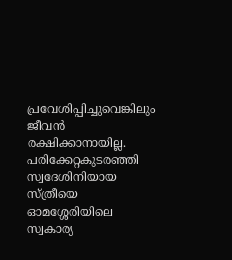പ്രവേശിപ്പിച്ചുവെങ്കിലും ജീവൻ രക്ഷിക്കാനായില്ല. പരിക്കേറ്റകുടരഞ്ഞി സ്വദേശിനിയായ സ്ത്രീയെ ഓമശ്ശേരിയിലെ സ്വകാര്യ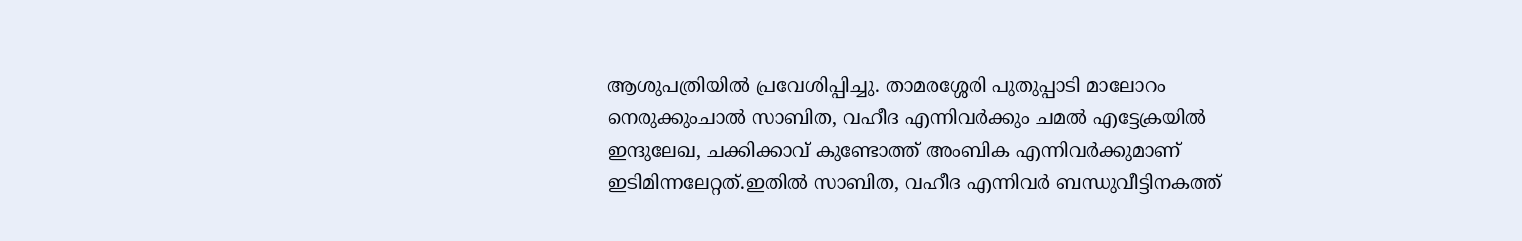ആശുപത്രിയിൽ പ്രവേശിപ്പിച്ചു. താമരശ്ശേരി പുതുപ്പാടി മാലോറം നെരുക്കുംചാൽ സാബിത, വഹീദ എന്നിവർക്കും ചമൽ എട്ടേക്രയിൽ ഇന്ദുലേഖ, ചക്കിക്കാവ് കുണ്ടോത്ത് അംബിക എന്നിവർക്കുമാണ് ഇടിമിന്നലേറ്റത്.ഇതിൽ സാബിത, വഹീദ എന്നിവർ ബന്ധുവീട്ടിനകത്ത്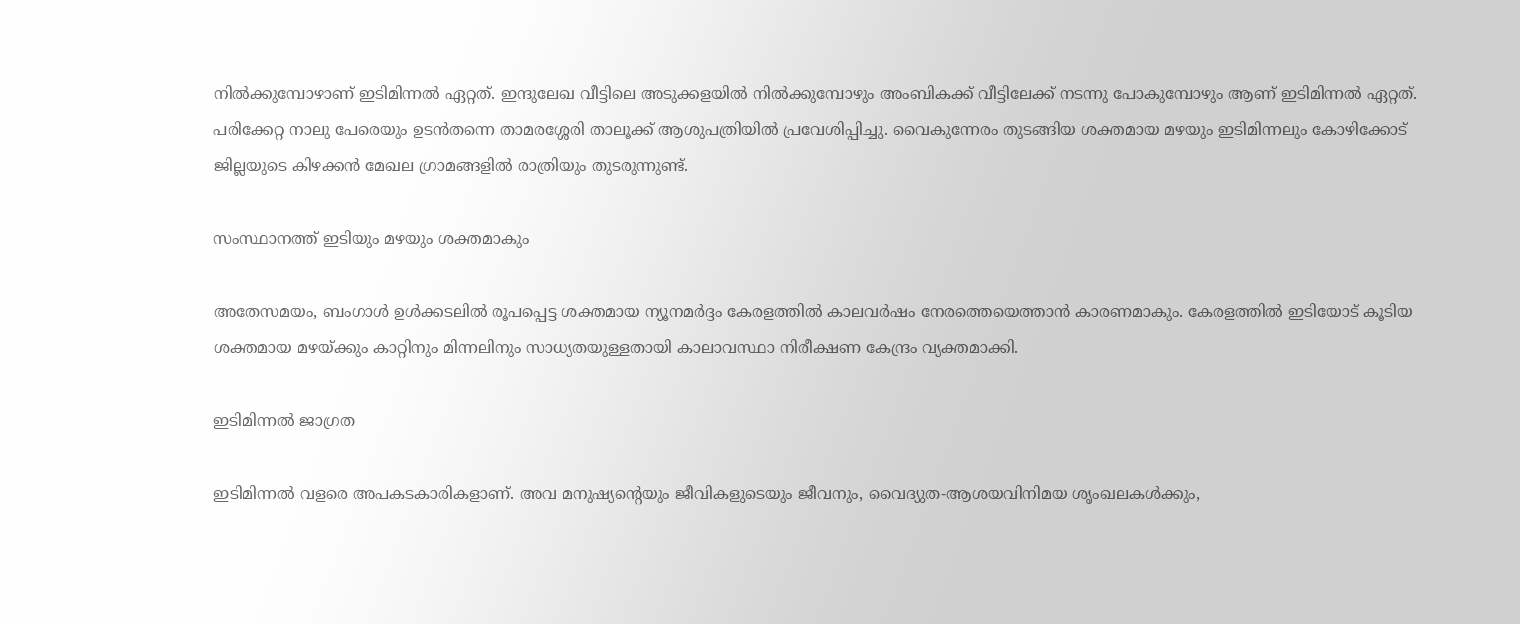നിൽക്കുമ്പോഴാണ് ഇടിമിന്നൽ ഏറ്റത്. ഇന്ദുലേഖ വീട്ടിലെ അടുക്കളയിൽ നിൽക്കുമ്പോഴും അംബികക്ക് വീട്ടിലേക്ക് നടന്നു പോകുമ്പോഴും ആണ് ഇടിമിന്നൽ ഏറ്റത്. പരിക്കേറ്റ നാലു പേരെയും ഉടൻതന്നെ താമരശ്ശേരി താലൂക്ക് ആശുപത്രിയിൽ പ്രവേശിപ്പിച്ചു. വൈകുന്നേരം തുടങ്ങിയ ശക്തമായ മഴയും ഇടിമിന്നലും കോഴിക്കോട് ജില്ലയുടെ കിഴക്കൻ മേഖല ഗ്രാമങ്ങളിൽ രാത്രിയും തുടരുന്നുണ്ട്.

സംസ്ഥാനത്ത് ഇടിയും മഴയും ശക്തമാകും

അതേസമയം, ബംഗാൾ ഉൾക്കടലിൽ രൂപപ്പെട്ട ശക്തമായ ന്യൂനമർദ്ദം കേരളത്തിൽ കാലവർഷം നേരത്തെയെത്താൻ കാരണമാകും. കേരളത്തിൽ ഇടിയോട് കൂടിയ ശക്തമായ മഴയ്ക്കും കാറ്റിനും മിന്നലിനും സാധ്യതയുള്ളതായി കാലാവസ്ഥാ നിരീക്ഷണ കേന്ദ്രം വ്യക്തമാക്കി.

ഇടിമിന്നൽ ജാഗ്രത

ഇടിമിന്നൽ വളരെ അപകടകാരികളാണ്. അവ മനുഷ്യൻ്റെയും ജീവികളുടെയും ജീവനും, വൈദ്യുത-ആശയവിനിമയ ശൃംഖലകൾക്കും,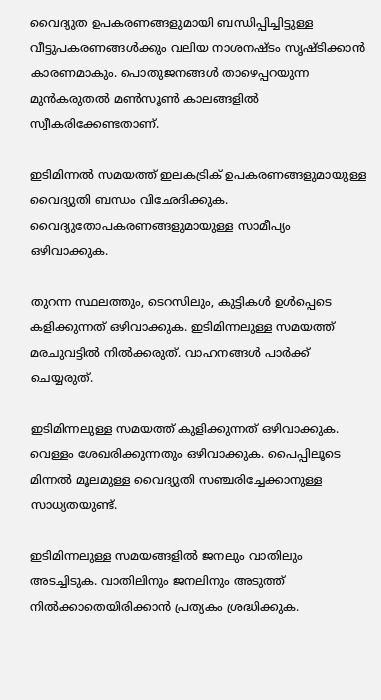വൈദ്യുത ഉപകരണങ്ങളുമായി ബന്ധിപ്പിച്ചിട്ടുള്ള വീട്ടുപകരണങ്ങൾക്കും വലിയ നാശനഷ്‌ടം സൃഷ്‌ടിക്കാൻ കാരണമാകും. പൊതുജനങ്ങൾ താഴെപ്പറയുന്ന മുൻകരുതൽ മൺസൂൺ കാലങ്ങളിൽ സ്വീകരിക്കേണ്ടതാണ്.

ഇടിമിന്നൽ സമയത്ത് ഇലകട്രിക് ഉപകരണങ്ങളുമായുള്ള വൈദ്യുതി ബന്ധം വിഛേദിക്കുക. വൈദ്യുതോപകരണങ്ങളുമായുള്ള സാമീപ്യം ഒഴിവാക്കുക.

തുറന്ന സ്ഥലത്തും, ടെറസിലും, കുട്ടികൾ ഉൾപ്പെടെ കളിക്കുന്നത് ഒഴിവാക്കുക. ഇടിമിന്നലുള്ള സമയത്ത് മരചുവട്ടിൽ നിൽക്കരുത്‌. വാഹനങ്ങൾ പാർക്ക് ചെയ്യരുത്.

ഇടിമിന്നലുള്ള സമയത്ത് കുളിക്കുന്നത്‌ ഒഴിവാക്കുക. വെള്ളം ശേഖരിക്കുന്നതും ഒഴിവാക്കുക. പൈപ്പിലൂടെ മിന്നൽ മൂലമുള്ള വൈദ്യുതി സഞ്ചരിച്ചേക്കാനുള്ള സാധ്യതയുണ്ട്.

ഇടിമിന്നലുള്ള സമയങ്ങളിൽ ജനലും വാതിലും അടച്ചിടുക. വാതിലിനും ജനലിനും അടുത്ത് നിൽക്കാതെയിരിക്കാൻ പ്രത്യകം ശ്രദ്ധിക്കുക.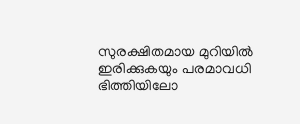സുരക്ഷിതമായ മുറിയിൽ ഇരിക്കുകയും പരമാവധി ഭിത്തിയിലോ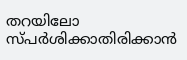തറയിലോ സ്‌പർശിക്കാതിരിക്കാൻ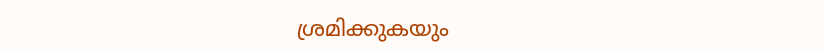ശ്രമിക്കുകയും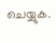ചെയ്യുക.